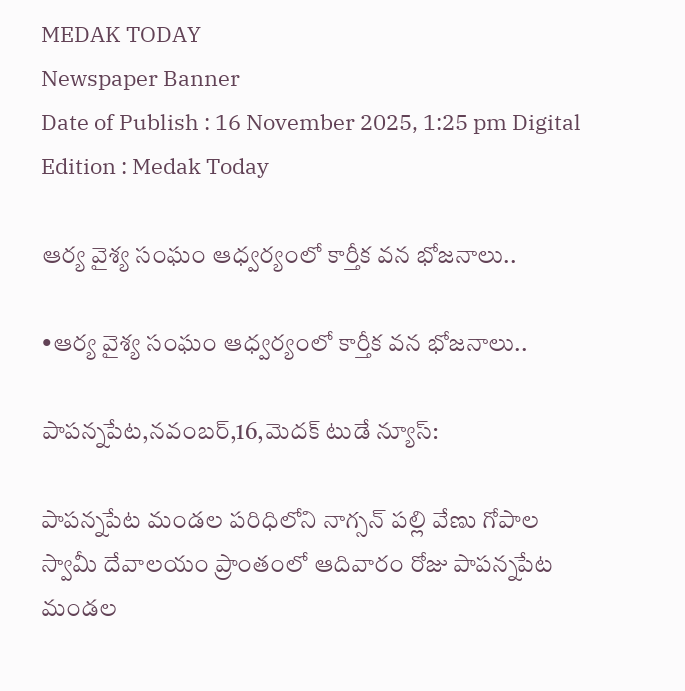MEDAK TODAY
Newspaper Banner
Date of Publish : 16 November 2025, 1:25 pm Digital Edition : Medak Today

ఆర్య వైశ్య సంఘం ఆధ్వర్యంలో కార్తీక వన భోజనాలు..

•ఆర్య వైశ్య సంఘం ఆధ్వర్యంలో కార్తీక వన భోజనాలు..

పాపన్నపేట,నవంబర్,16,మెదక్ టుడే న్యూస్:

పాపన్నపేట మండల పరిధిలోని నాగ్సన్ పల్లి వేణు గోపాల స్వామీ దేవాలయం ప్రాంతంలో ఆదివారం రోజు పాపన్నపేట మండల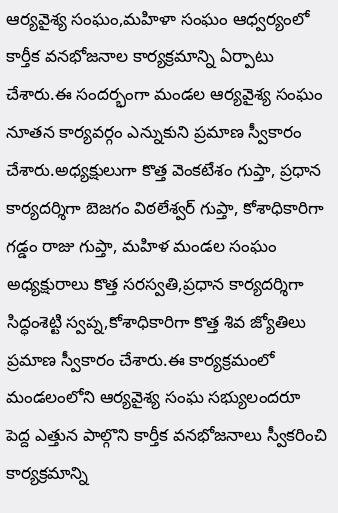ఆర్యవైశ్య సంఘం,మహిళా సంఘం ఆధ్వర్యంలో కార్తీక వనభోజనాల కార్యక్రమాన్ని ఏర్పాటు చేశారు.ఈ సందర్భంగా మండల ఆర్యవైశ్య సంఘం నూతన కార్యవర్గం ఎన్నుకుని ప్రమాణ స్వీకారం చేశారు.అధ్యక్షులుగా కొత్త వెంకటేశం గుప్తా, ప్రధాన కార్యదర్శిగా బెజగం విఠలేశ్వర్ గుప్తా, కోశాధికారిగా గడ్డం రాజు గుప్తా, మహిళ మండల సంఘం అధ్యక్షురాలు కొత్త సరస్వతి,ప్రధాన కార్యదర్శిగా సిద్ధంశెట్టి స్వప్న,కోశాధికారిగా కొత్త శివ జ్యోతిలు ప్రమాణ స్వీకారం చేశారు.ఈ కార్యక్రమంలో మండలంలోని ఆర్యవైశ్య సంఘ సభ్యులందరూ పెద్ద ఎత్తున పాల్గొని కార్తీక వనభోజనాలు స్వీకరించి కార్యక్రమాన్ని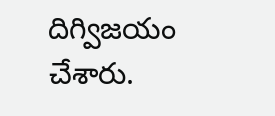దిగ్విజయం చేశారు.